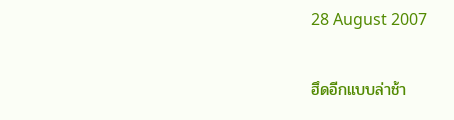28 August 2007

ฮึดอีกแบบล่าช้า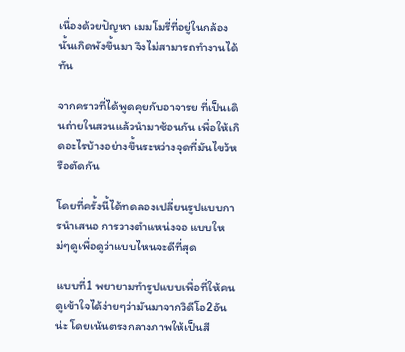เนื่องด้วยปัญหา เมมโมรี่ที่อยู่ในกล้องนั้นเกิดพังขึ้นมา จึงไม่สามารถทำงานได้ทัน

จากคราวที่ได้พูดคุยกับอาจารย ที่เป็นเดินถ่ายในสวนแล้วนำมาซ้อนกัน เพื่อให้เกิดอะไรบ้างอย่างขึ้นระหว่างจุดที่มันไขว้หรือตัดกัน

โดยที่ครั้งนี้ได้ทดลองเปลี่ยนรูปแบบการนำเสนอ การวางตำแหน่งจอ แบบใหม่ๆดูเพื่อดูว่าแบบไหนจะดีที่สุด

แบบที่1 พยายามทำรูปแบบเพื่อที่ให้คนดูเข้าใจได้ง่ายๆว่ามันมาจากวิดีโอ2อันน่ะ โดยเน้นตรงกลางภาพให้เป็นสี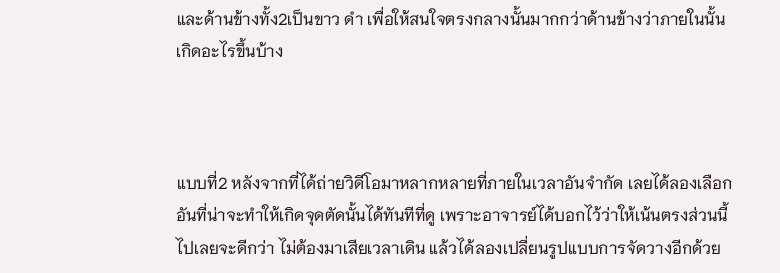และด้านข้างทั้ง2เป็นขาว ดำ เพื่อให้สนใจตรงกลางนั้นมากกว่าด้านข้างว่าภายในนั้นเกิดอะไรขึ้นบ้าง



แบบที่2 หลังจากที่ได้ถ่ายวิดีโอมาหลากหลายที่ภายในเวลาอันจำกัด เลยได้ลองเลือกอันที่น่าจะทำให้เกิดจุดตัดนั้นได้ทันทีที่ดู เพราะอาจารย์ได้บอกไว้ว่าให้เน้นตรงส่วนนี้ไปเลยจะดีกว่า ไม่ต้องมาเสียเวลาเดิน แล้วได้ลองเปลี่ยนรูปแบบการจัดวางอีกด้วย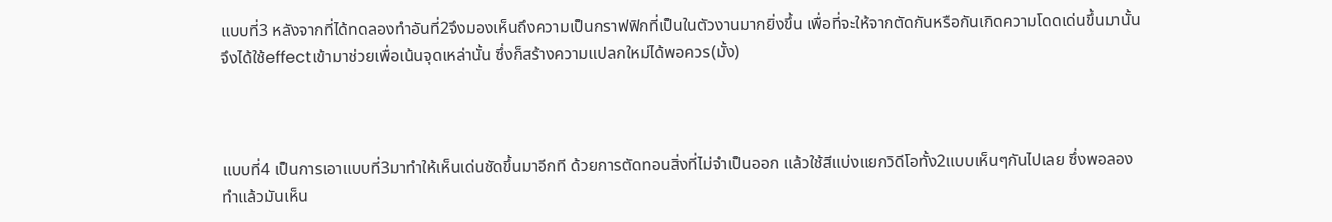แบบที่3 หลังจากที่ได้ทดลองทำอันที่2จึงมองเห็นถึงความเป็นกราฟฟิกที่เป็นในตัวงานมากยิ่งขึ้น เพื่อที่จะให้จากตัดกันหรือกันเกิดความโดดเด่นขึ้นมานั้น จึงได้ใช้effectเข้ามาช่วยเพื่อเน้นจุดเหล่านั้น ซึ่งก็สร้างความแปลกใหม่ได้พอควร(มั้ง)



แบบที่4 เป็นการเอาแบบที่3มาทำให้เห็นเด่นชัดขึ้นมาอีกที ด้วยการตัดทอนสิ่งที่ไม่จำเป็นออก แล้วใช้สีแบ่งแยกวิดีโอทั้ง2แบบเห็นๆกันไปเลย ซึ่งพอลองทำแล้วมันเห็น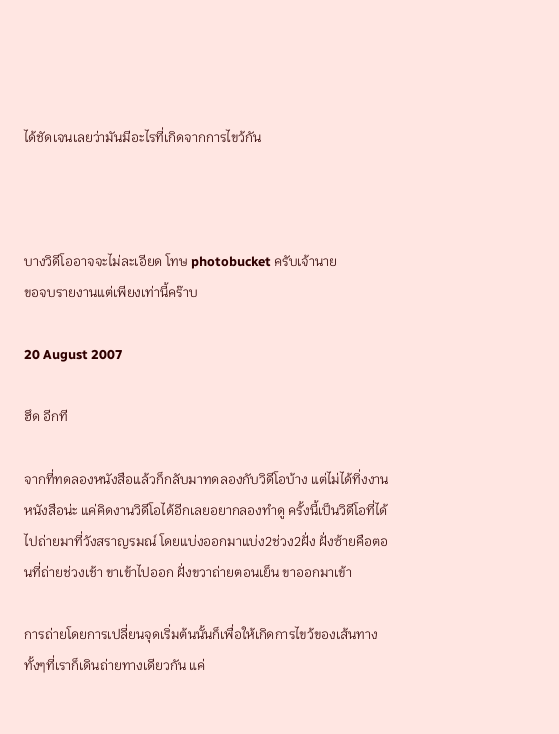ได้ชัดเจนเลยว่ามันมีอะไรที่เกิดจากการไขว้กัน



บางวิดีโออาจจะไม่ละเอียด โทษ photobucket ครับเจ้านาย
ขอจบรายงานแต่เพียงเท่านี้คร๊าบ

20 August 2007

ฮึด อีกที

จากที่ทดลองหนังสือแล้วก็กลับมาทดลองกับวิดีโอบ้าง แต่ไม่ได้ทิ่งงานหนังสือน่ะ แค่คิดงานวิดีโอได้อีกเลยอยากลองทำดู ครั้งนี้เป็นวิดีโอที่ได้ไปถ่ายมาที่วังสราญรมณ์ โดยแบ่งออกมาแบ่ง2ช่วง2ฝั่ง ฝั่งซ้ายคือตอนที่ถ่ายช่วงเช้า ขาเข้าไปออก ฝั่งขวาถ่ายตอนเย็น ขาออกมาเข้า

การถ่ายโดยการเปลี่ยนจุดเริ่มต้นนั้นก็เพื่อให้เกิดการไขว้ของเส้นทาง ทั้งๆที่เราก็เดินถ่ายทางเดียวกัน แค่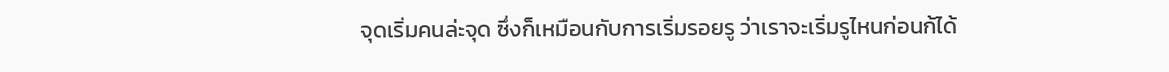จุดเริ่มคนล่ะจุด ซึ่งก็เหมือนกับการเริ่มรอยรู ว่าเราจะเริ่มรูไหนก่อนก้ได้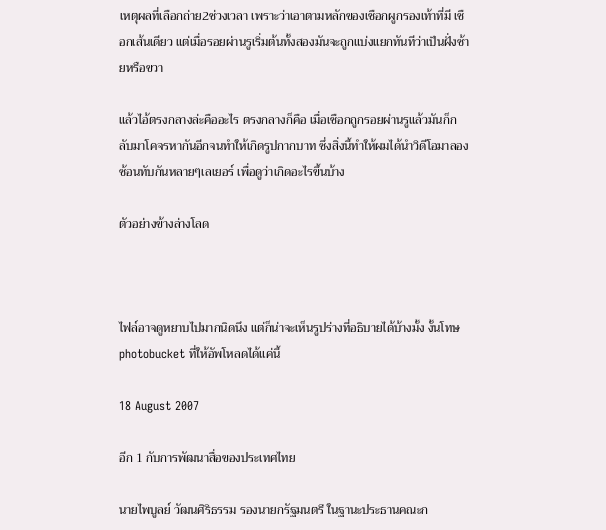เหตุผลที่เลือกถ่าย2ช่วงเวลา เพราะว่าเอาตามหลักของเชือกผูกรองเท้าที่มี เชือกเส้นเดียว แต่เมื่อรอยผ่านรูเริ่มต้นทั้งสองมันจะถูกแบ่งแยกทันทีว่าเป็นฝั่งซ้ายหรือขวา

แล้วไอ้ตรงกลางล่ะคืออะไร ตรงกลางก็คือ เมื่อเชือกถูกรอยผ่านรูแล้วมันก็กลับมาโคจรหากันอีกจนทำให้เกิดรูปกากบาท ซึ่งสิ่งนี้ทำให้ผมได้นำวิดีโอมาลองซ้อนทับกันหลายๆเลเยอร์ เพื่อดูว่าเกิดอะไรขึ้นบ้าง

ตัวอย่างข้างล่างโลด



ไฟล์อาจดูหยาบไปมากนิดนึง แต่ก็น่าจะเห็นรูปร่างที่อธิบายได้บ้างมั้ง งั้นโทษphotobucket ที่ให้อัพโหลดได้แค่นี้

18 August 2007

อีก 1 กับการพัฒนาสื่อของประเทศไทย

นายไพบูลย์ วัฒนศิริธรรม รองนายกรัฐมนตรี ในฐานะประธานคณะก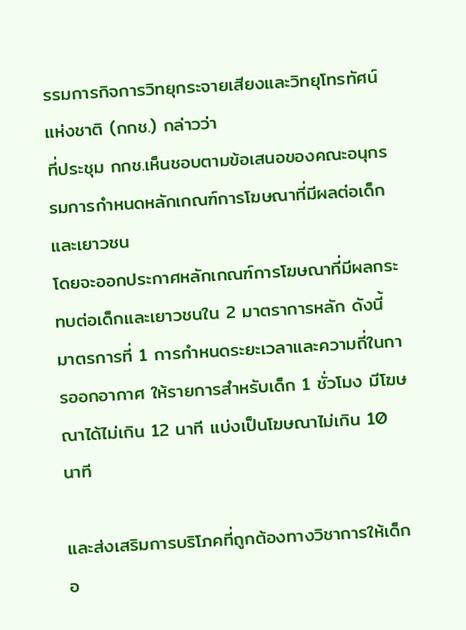รรมการกิจการวิทยุกระจายเสียงและวิทยุโทรทัศน์แห่งชาติ (กกช.) กล่าวว่า
ที่ประชุม กกช.เห็นชอบตามข้อเสนอของคณะอนุกรรมการกำหนดหลักเกณฑ์การโฆษณาที่มีผลต่อเด็กและเยาวชน
โดยจะออกประกาศหลักเกณฑ์การโฆษณาที่มีผลกระทบต่อเด็กและเยาวชนใน 2 มาตราการหลัก ดังนี้
มาตรการที่ 1 การกำหนดระยะเวลาและความถี่ในการออกอากาศ ให้รายการสำหรับเด็ก 1 ชั่วโมง มีโฆษณาได้ไม่เกิน 12 นาที แบ่งเป็นโฆษณาไม่เกิน 10 นาที

และส่งเสริมการบริโภคที่ถูกต้องทางวิชาการให้เด็กอ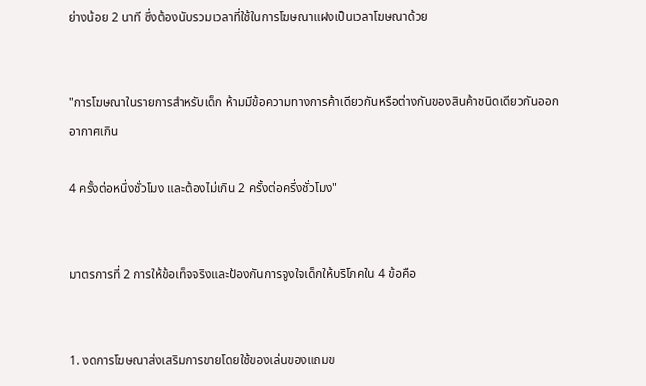ย่างน้อย 2 นาที ซึ่งต้องนับรวมเวลาที่ใช้ในการโฆษณาแฝงเป็นเวลาโฆษณาด้วย


"การโฆษณาในรายการสำหรับเด็ก ห้ามมีข้อความทางการค้าเดียวกันหรือต่างกันของสินค้าชนิดเดียวกันออกอากาศเกิน

4 ครั้งต่อหนึ่งชั่วโมง และต้องไม่เกิน 2 ครั้งต่อครึ่งชั่วโมง"


มาตรการที่ 2 การให้ข้อเท็จจริงและป้องกันการจูงใจเด็กให้บริโภคใน 4 ข้อคือ


1. งดการโฆษณาส่งเสริมการขายโดยใช้ของเล่นของแถมข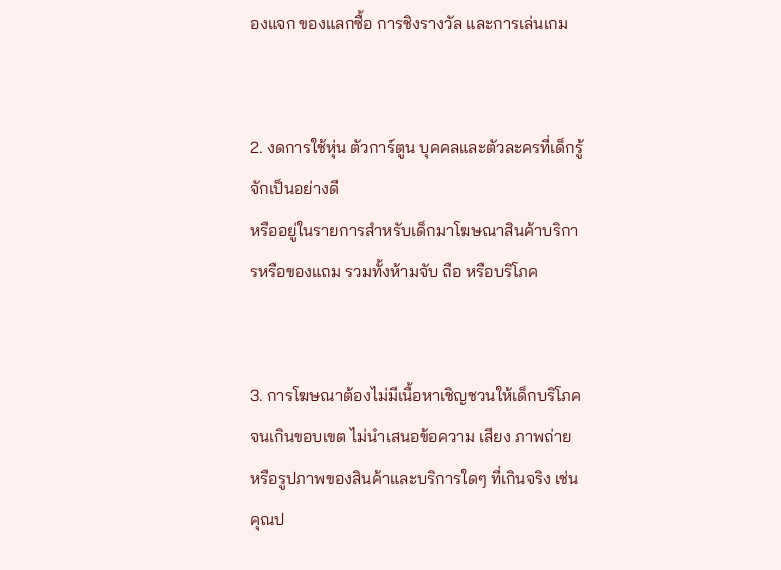องแจก ของแลกซื้อ การชิงรางวัล และการเล่นเกม


2. งดการใช้หุ่น ตัวการ์ตูน บุคคลและตัวละครที่เด็กรู้จักเป็นอย่างดี
หรืออยู่ในรายการสำหรับเด็กมาโฆษณาสินค้าบริการหรือของแถม รวมทั้งห้ามจับ ถือ หรือบริโภค


3. การโฆษณาต้องไม่มีเนื้อหาเชิญชวนให้เด็กบริโภคจนเกินขอบเขต ไม่นำเสนอข้อความ เสียง ภาพถ่าย
หรือรูปภาพของสินค้าและบริการใดๆ ที่เกินจริง เช่น คุณป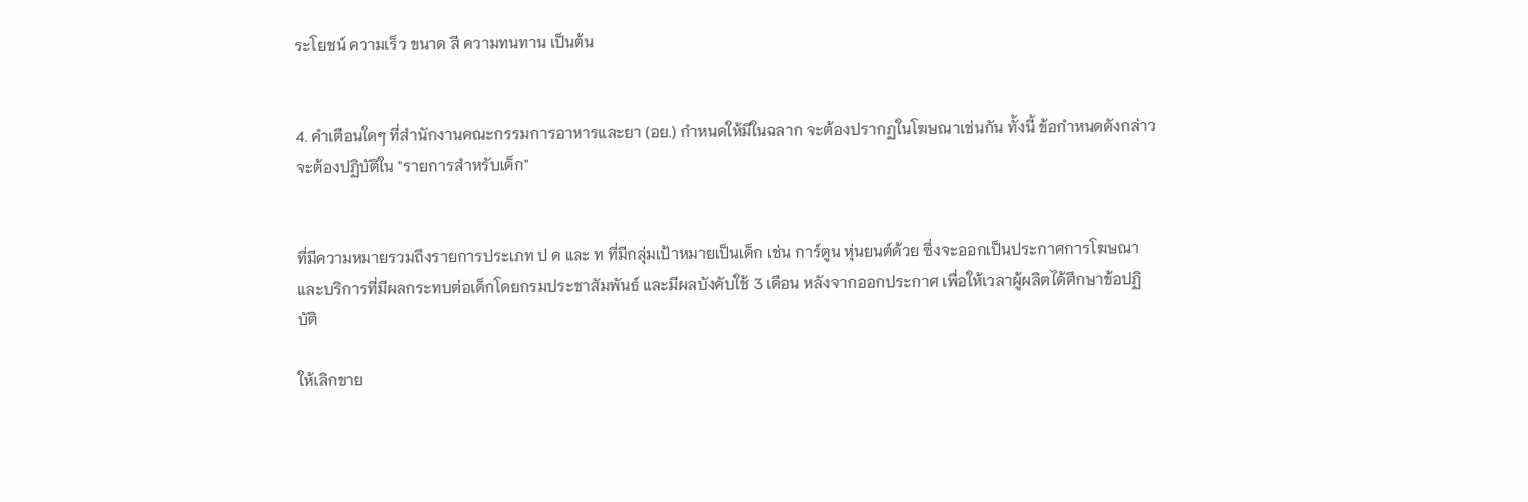ระโยชน์ ความเร็ว ขนาด สี ความทนทาน เป็นต้น


4. คำเตือนใดๆ ที่สำนักงานคณะกรรมการอาหารและยา (อย.) กำหนดให้มีในฉลาก จะต้องปรากฏในโฆษณาเช่นกัน ทั้งนี้ ข้อกำหนดดังกล่าวจะต้องปฏิบัติใน "รายการสำหรับเด็ก"


ที่มีความหมายรวมถึงรายการประเภท ป ด และ ท ที่มีกลุ่มเป้าหมายเป็นเด็ก เช่น การ์ตูน หุ่นยนต์ด้วย ซึ่งจะออกเป็นประกาศการโฆษณาและบริการที่มีผลกระทบต่อเด็กโดยกรมประชาสัมพันธ์ และมีผลบังคับใช้ 3 เดือน หลังจากออกประกาศ เพื่อให้เวลาผู้ผลิตได้ศึกษาข้อปฏิบัติ

ให้เลิกขาย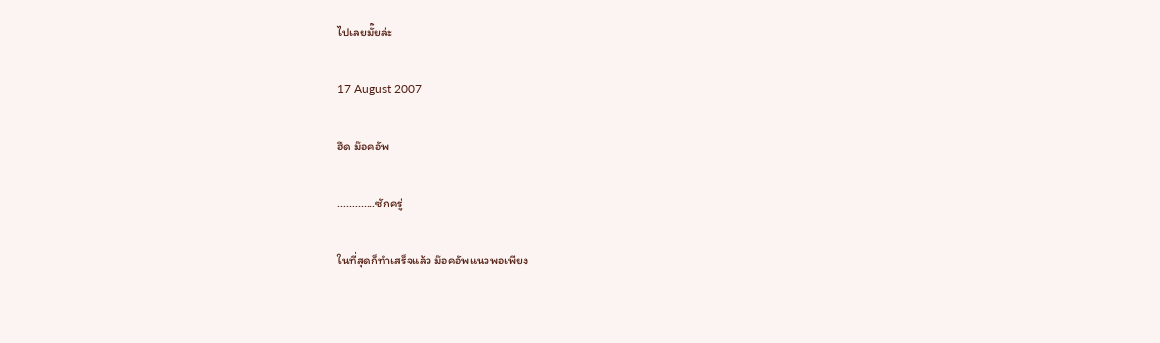ไปเลยมั๊ยล่ะ

17 August 2007

ฮึด ม๊อคอัพ

.............ซักครู่

ในที่สุดก็ทำเสร็จแล้ว ม๊อคอัพแนวพอเพียง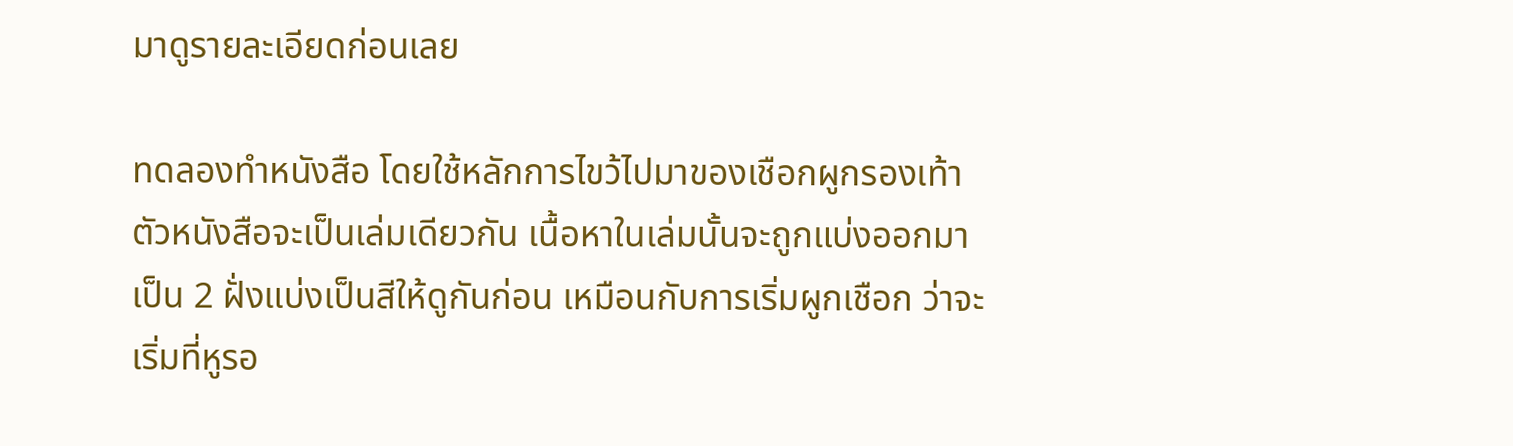มาดูรายละเอียดก่อนเลย

ทดลองทำหนังสือ โดยใช้หลักการไขว้ไปมาของเชือกผูกรองเท้า ตัวหนังสือจะเป็นเล่มเดียวกัน เนื้อหาในเล่มนั้นจะถูกแบ่งออกมาเป็น 2 ฝั่งแบ่งเป็นสีให้ดูกันก่อน เหมือนกับการเริ่มผูกเชือก ว่าจะเริ่มที่หูรอ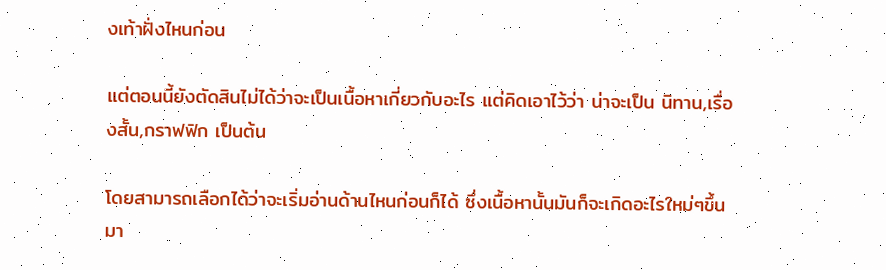งเท้าฝั่งไหนก่อน

แต่ตอนนี้ยังตัดสินไม่ได้ว่าจะเป็นเนื้อหาเกี่ยวกับอะไร แต่คิดเอาไว้ว่า น่าจะเป็น นิทาน,เรื่องสั้น,กราฟฟิก เป็นต้น

โดยสามารถเลือกได้ว่าจะเริ่มอ่านด้านไหนก่อนก็ได้ ซึ่งเนื้อหานั้นมันก็จะเกิดอะไรใหม่ๆขึ้นมา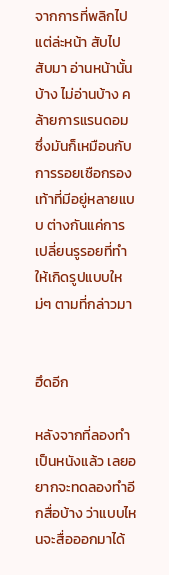จากการที่พลิกไปแต่ล่ะหน้า สับไปสับมา อ่านหน้านั้นบ้าง ไม่อ่านบ้าง คล้ายการแรนดอม ซึ่งมันก็เหมือนกับการรอยเชือกรองเท้าที่มีอยู่หลายแบบ ต่างกันแค่การเปลี่ยนรูรอยที่ทำให้เกิดรูปแบบใหม่ๆ ตามที่กล่าวมา


ฮึดอีก

หลังจากที่ลองทำเป็นหนังแล้ว เลยอยากจะทดลองทำอีกสื่อบ้าง ว่าแบบไหนจะสื่อออกมาได้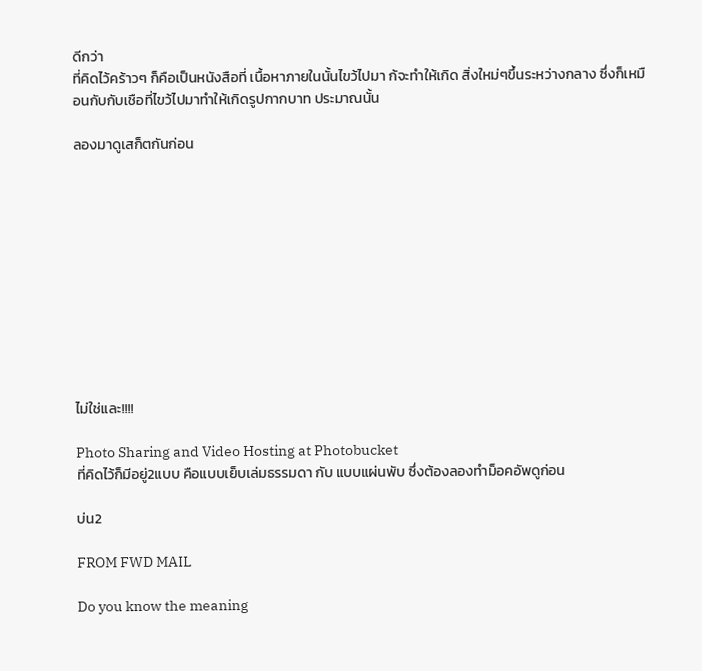ดีกว่า
ที่คิดไว้คร้าวๆ ก็คือเป็นหนังสือที่ เนื้อหาภายในนั้นไขว้ไปมา ก้จะทำให้เกิด สิ่งใหม่ๆขึ้นระหว่างกลาง ซึ่งก็เหมือนกับกับเชือที่ไขว้ไปมาทำให้เกิดรูปกากบาท ประมาณนั้น

ลองมาดูเสก็ตกันก่อน











ไม่ใช่และ!!!!

Photo Sharing and Video Hosting at Photobucket
ที่คิดไว้ก็มีอยู่2แบบ คือแบบเย็บเล่มธรรมดา กับ แบบแผ่นพับ ซึ่งต้องลองทำม็อคอัพดูก่อน

บ่น2

FROM FWD MAIL

Do you know the meaning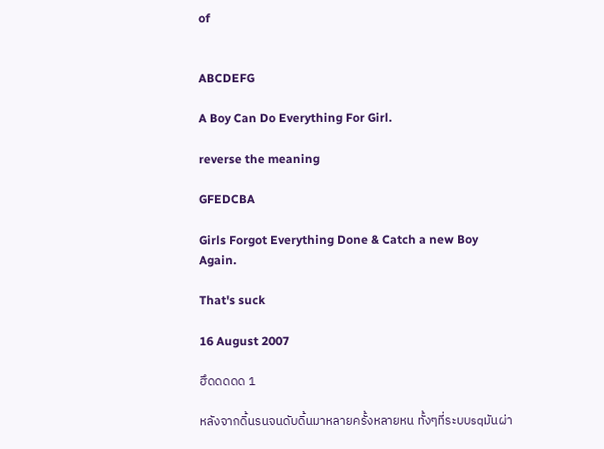of


ABCDEFG

A Boy Can Do Everything For Girl.

reverse the meaning

GFEDCBA

Girls Forgot Everything Done & Catch a new Boy Again.

That's suck

16 August 2007

ฮึดดดดด 1

หลังจากดิ้นรนจนดับดิ้นมาหลายครั้งหลายหน ทั้งๆที่ระบบsqมันผ่า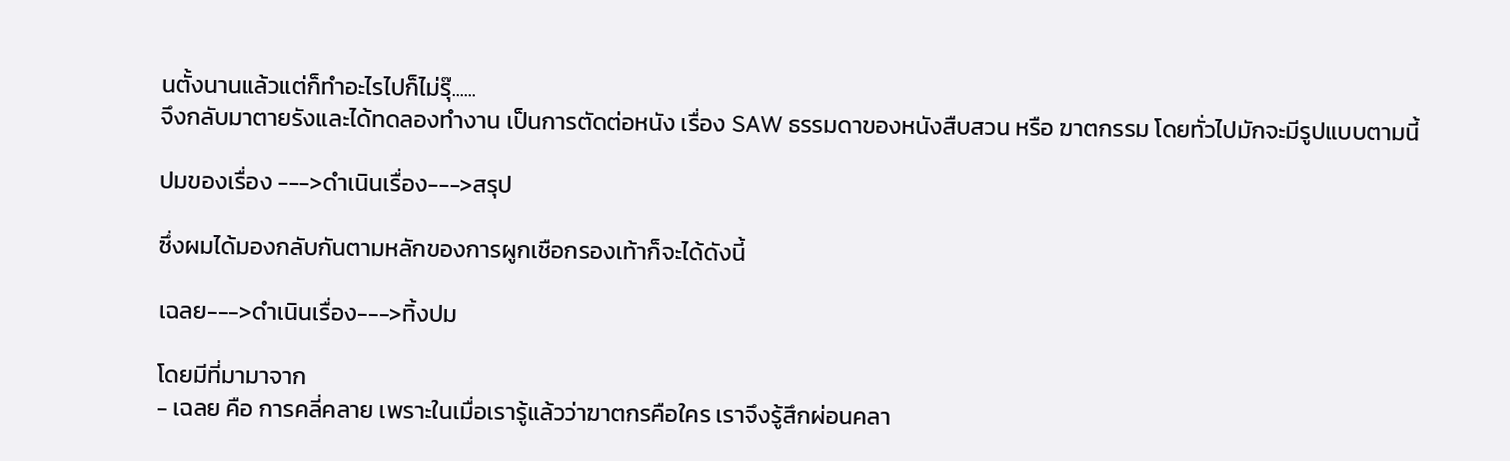นตั้งนานแล้วแต่ก็ทำอะไรไปก็ไม่รุ๊......
จึงกลับมาตายรังและได้ทดลองทำงาน เป็นการตัดต่อหนัง เรื่อง SAW ธรรมดาของหนังสืบสวน หรือ ฆาตกรรม โดยทั่วไปมักจะมีรูปแบบตามนี้

ปมของเรื่อง --->ดำเนินเรื่อง--->สรุป

ซึ่งผมได้มองกลับกันตามหลักของการผูกเชือกรองเท้าก็จะได้ดังนี้

เฉลย--->ดำเนินเรื่อง--->ทิ้งปม

โดยมีที่มามาจาก
- เฉลย คือ การคลี่คลาย เพราะในเมื่อเรารู้แล้วว่าฆาตกรคือใคร เราจึงรู้สึกผ่อนคลา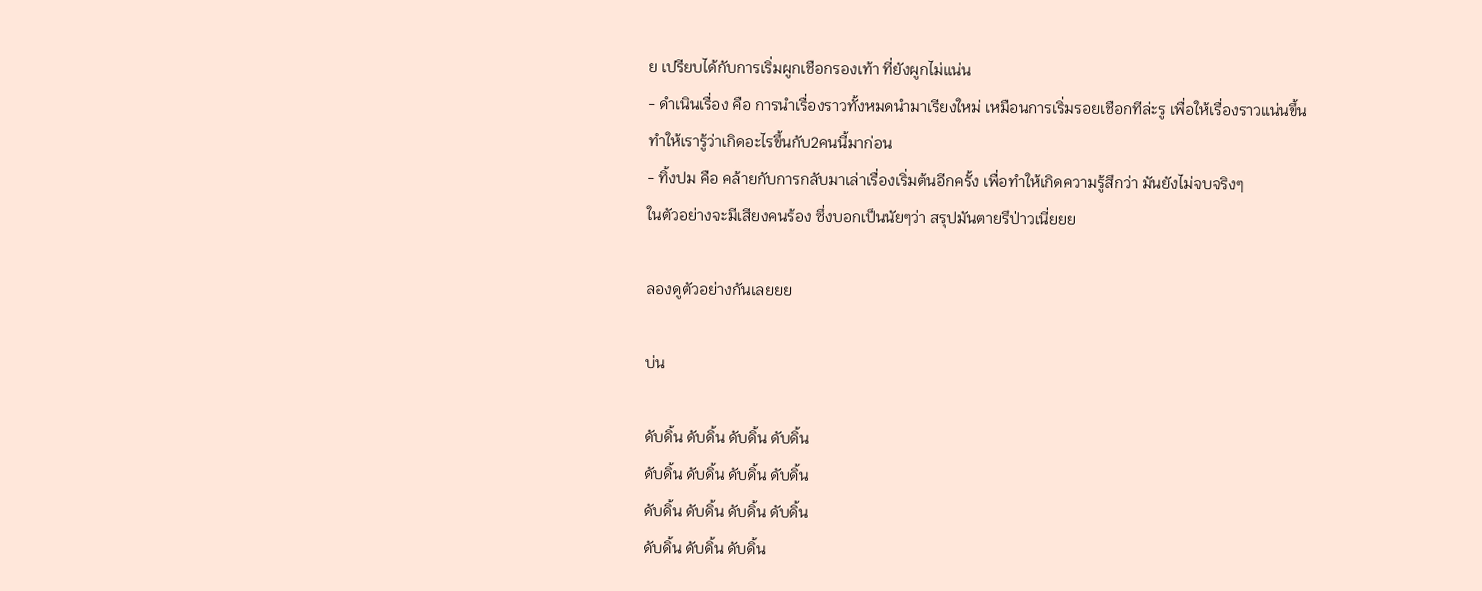ย เปรียบได้กับการเริ่มผูกเชือกรองเท้า ที่ยังผูกไม่แน่น
- ดำเนินเรื่อง คือ การนำเรื่องราวทั้งหมดนำมาเรียงใหม่ เหมือนการเริ่มรอยเชือกทีล่ะรู เพื่อให้เรื่องราวแน่นขึ้นทำให้เรารู้ว่าเกิดอะไรขึ้นกับ2คนนี้มาก่อน
- ทิ้งปม คือ คล้ายกับการกลับมาเล่าเรื่องเริ่มต้นอีกครั้ง เพื่อทำให้เกิดความรู้สึกว่า มันยังไม่จบจริงๆ
ในตัวอย่างจะมีเสียงคนร้อง ซึ่งบอกเป็นนัยๆว่า สรุปมันตายรึป่าวเนี่ยยย

ลองดูตัวอย่างกันเลยยย

บ่น

ดับดิ้น ดับดิ้น ดับดิ้น ดับดิ้น
ดับดิ้น ดับดิ้น ดับดิ้น ดับดิ้น
ดับดิ้น ดับดิ้น ดับดิ้น ดับดิ้น
ดับดิ้น ดับดิ้น ดับดิ้น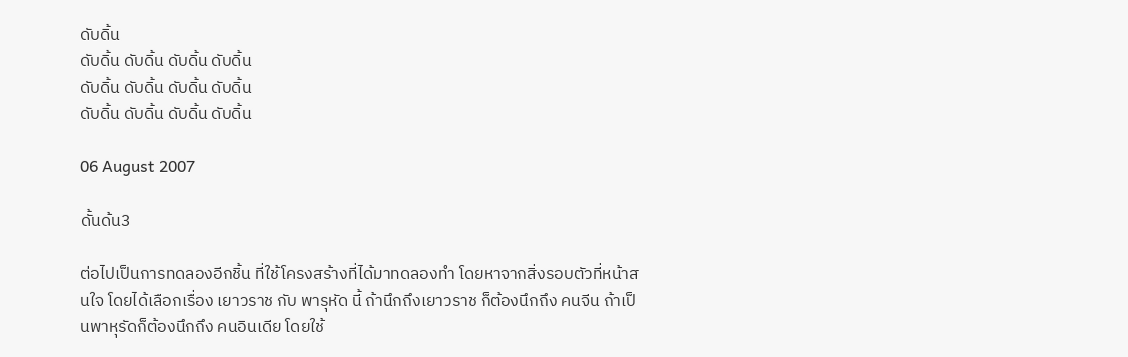ดับดิ้น
ดับดิ้น ดับดิ้น ดับดิ้น ดับดิ้น
ดับดิ้น ดับดิ้น ดับดิ้น ดับดิ้น
ดับดิ้น ดับดิ้น ดับดิ้น ดับดิ้น

06 August 2007

ดั้นด้น3

ต่อไปเป็นการทดลองอีกชิ้น ที่ใช้โครงสร้างที่ได้มาทดลองทำ โดยหาจากสิ่งรอบตัวที่หน้าสนใจ โดยได้เลือกเรื่อง เยาวราช กับ พารุหัด นี้ ถ้านึกถึงเยาวราช ก็ต้องนึกถึง คนจีน ถ้าเป็นพาหุรัดก็ต้องนึกถึง คนอินเดีย โดยใช้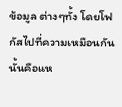ข้อมูล ต่างๆทั้ง โดยโฟกัสไปที่ความเหมือนกันนั้นคือแห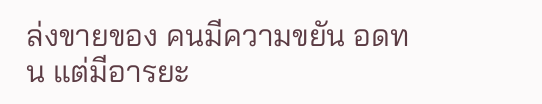ล่งขายของ คนมีความขยัน อดทน แต่มีอารยะ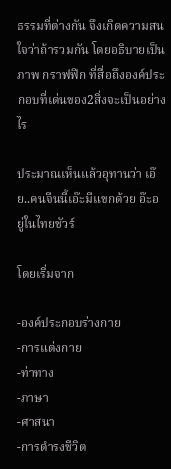ธรรมที่ต่างกัน จึงเกิดความสนใจว่าถ้ารวมกัน โดยอธิบายเป็นภาพ กราฟฟิก ที่สื่อถึงองค์ประกอบที่เด่นของ2สิ่งจะเป็นอย่างไร

ประมาณเห็นแล้วอุทานว่า เอ๊ย..คนจีนนี้เอ๊ะมีแขกด้วย อ๊ะอยู่ในไทยชัวร์

โดยเริ่มจาก

-องค์ประกอบร่างกาย
-การแต่งกาย
-ท่าทาง
-ภาษา
-ศาสนา
-การดำรงชีวิต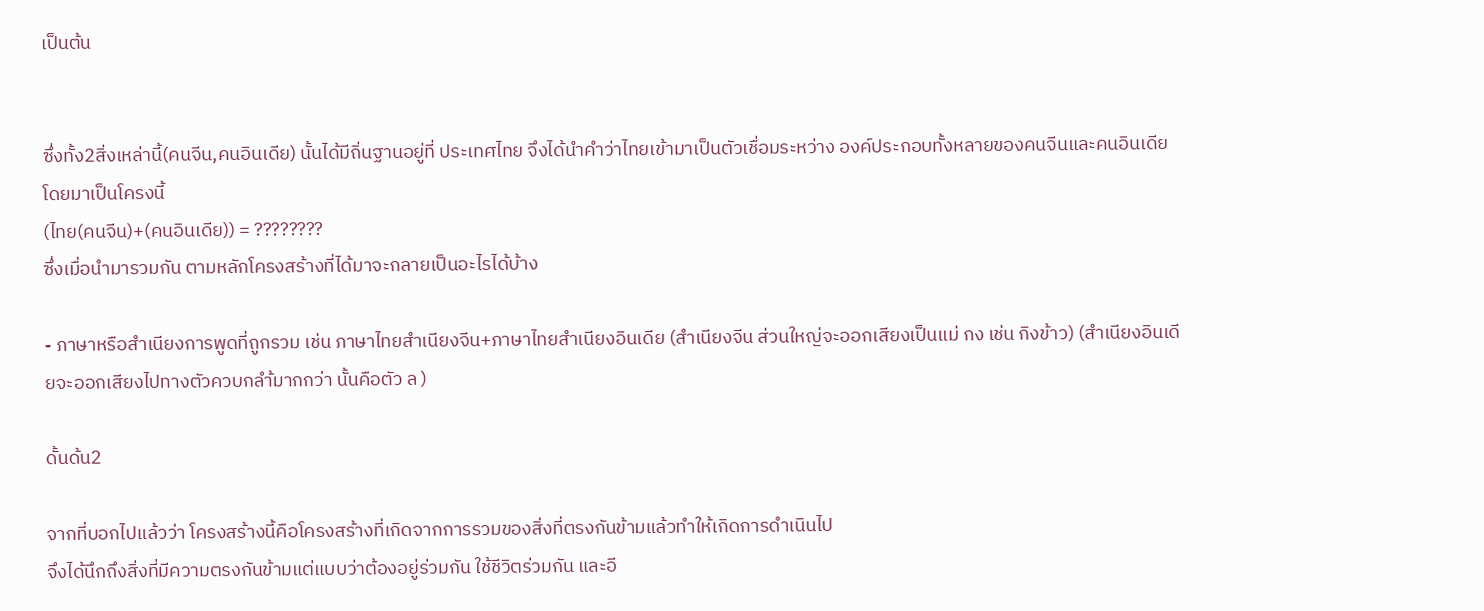เป็นต้น


ซึ่งทั้ง2สิ่งเหล่านี้(คนจีน,คนอินเดีย) นั้นได้มีถิ่นฐานอยู่ที่ ประเทศไทย จึงได้นำคำว่าไทยเข้ามาเป็นตัวเชื่อมระหว่าง องค์ประกอบทั้งหลายของคนจีนและคนอินเดีย โดยมาเป็นโครงนี้
(ไทย(คนจีน)+(คนอินเดีย)) = ????????
ซึ่งเมื่อนำมารวมกัน ตามหลักโครงสร้างที่ได้มาจะกลายเป็นอะไรได้บ้าง

- ภาษาหรือสำเนียงการพูดที่ถูกรวม เช่น ภาษาไทยสำเนียงจีน+ภาษาไทยสำเนียงอินเดีย (สำเนียงจีน ส่วนใหญ่จะออกเสียงเป็นแม่ กง เช่น กิงข้าว) (สำเนียงอินเดียจะออกเสียงไปทางตัวควบกลำ้มากกว่า นั้นคือตัว ล )

ดั้นด้น2

จากที่บอกไปแล้วว่า โครงสร้างนี้คือโครงสร้างที่เกิดจากการรวมของสิ่งที่ตรงกันข้ามแล้วทำให้เกิดการดำเนินไป
จึงได้นึกถึงสิ่งที่มีความตรงกันข้ามแต่แบบว่าต้องอยู่ร่วมกัน ใช้ชีวิตร่วมกัน และอี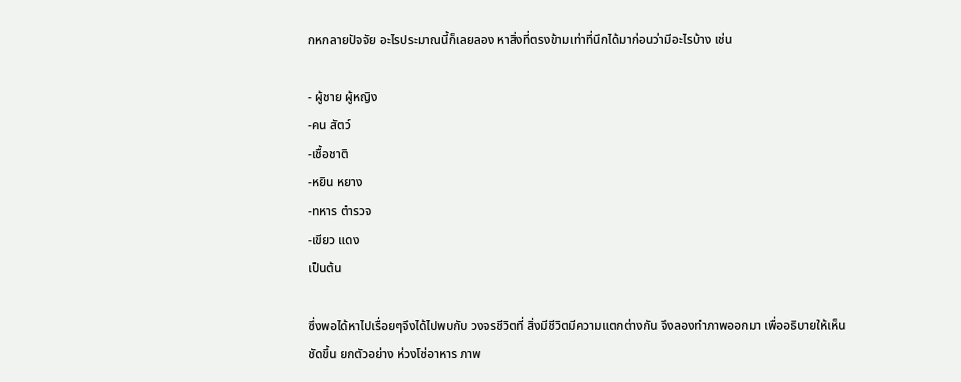กหกลายปัจจัย อะไรประมาณนี้ก็เลยลอง หาสิ่งที่ตรงข้ามเท่าที่นึกได้มาก่อนว่ามีอะไรบ้าง เช่น

- ผู้ชาย ผู้หญิง
-คน สัตว์
-เชื้อชาติ
-หยิน หยาง
-ทหาร ตำรวจ
-เขียว แดง
เป็นต้น

ซึ่งพอได้หาไปเรื่อยๆจึงได้ไปพบกับ วงจรชีวิตที่ สิ่งมีชีวิตมีความแตกต่างกัน จึงลองทำภาพออกมา เพื่ออธิบายให้เห็นชัดขึ้น ยกตัวอย่าง ห่วงโซ่อาหาร ภาพ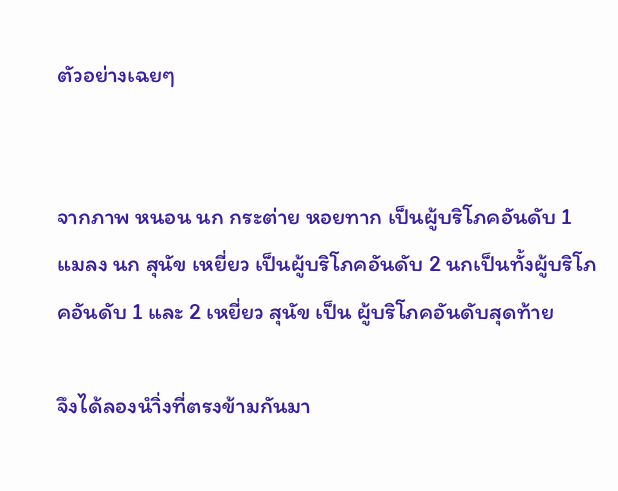ตัวอย่างเฉยๆ


จากภาพ หนอน นก กระต่าย หอยทาก เป็นผู้บริโภคอันดับ 1 แมลง นก สุนัข เหยี่ยว เป็นผู้บริโภคอันดับ 2 นกเป็นทั้งผู้บริโภคอันดับ 1 และ 2 เหยี่ยว สุนัข เป็น ผู้บริโภคอันดับสุดท้าย

จึงได้ลองนำิ่งที่ตรงข้ามกันมา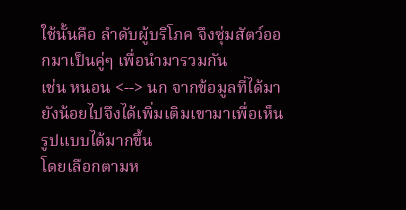ใช้นั้นคือ ลำดับผู้บริโภค จึงซุ่มสัตว์ออกมาเป็นคู่ๆ เพื่อนำมารวมกัน
เช่น หนอน <--> นก จากข้อมูลที่ได้มายังน้อยไปจึงได้เพิ่มเติมเขามาเพื่อเห็นรูปแบบได้มากขึ้น
โดยเลือกตามห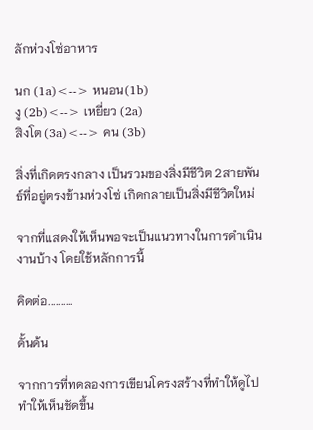ลักห่วงโซ่อาหาร

นก (1a)<--> หนอน(1b)
งู (2b)<--> เหยี่ยว (2a)
สิงโต (3a)<--> คน (3b)

สิ่งที่เกิดตรงกลาง เป็นรวมของสิ่งมีชีวิต 2สายพันธ์ที่อยู่ตรงข้ามห่วงโซ่ เกิดกลายเป็นสิ่งมีชีวิตใหม่

จากที่แสดงให้เห็นพอจะเป็นแนวทางในการดำเนินงานบ้าง โดยใช้หลักการนี้

คิดต่อ..........

ดั้นด้น

จากการที่ทดลองการเขียนโครงสร้างที่ทำให้ดูไปทำให้เห็นชัดขึ้น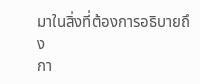มาในสิ่งที่ต้องการอธิบายถึง
กา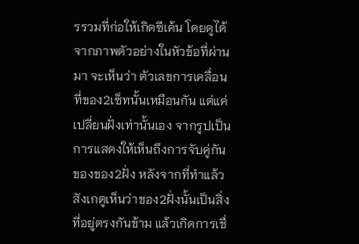รรวมที่ก่อให้เกิดซีเค้น โดยดูได้จากภาพตัวอย่างในหัวข้อที่ผ่านมา จะเห็นว่า ตัวเลขการเคลื่อนที่ของ2เซ็ทนั้นเหมือนกัน แต่แค่เปลี่ยนฝั่งเท่านั้นเอง จากรูปเป็นการแสดงให้เห็นถึงการจับคู่กันของของ2ฝั่ง หลังจากที่ทำแล้วสังเกตูเห็นว่าของ2ฝั่งนั้นเป็นสิ่งที่อยู่ตรงกันข้าม แล้วเกิดการเชื่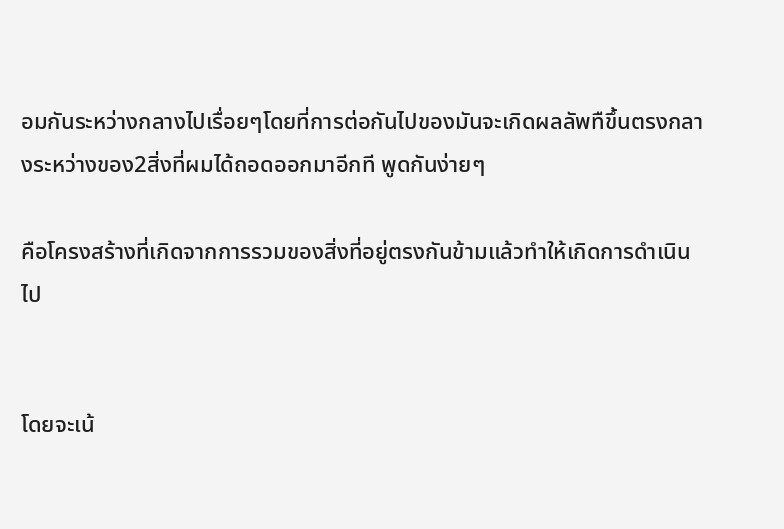อมกันระหว่างกลางไปเรื่อยๆโดยที่การต่อกันไปของมันจะเกิดผลลัพทืขึ้นตรงกลางระหว่างของ2สิ่งที่ผมได้ถอดออกมาอีกที พูดกันง่ายๆ

คือโครงสร้างที่เกิดจากการรวมของสิ่งที่อยู่ตรงกันข้ามแล้วทำให้เกิดการดำเนินไป


โดยจะเน้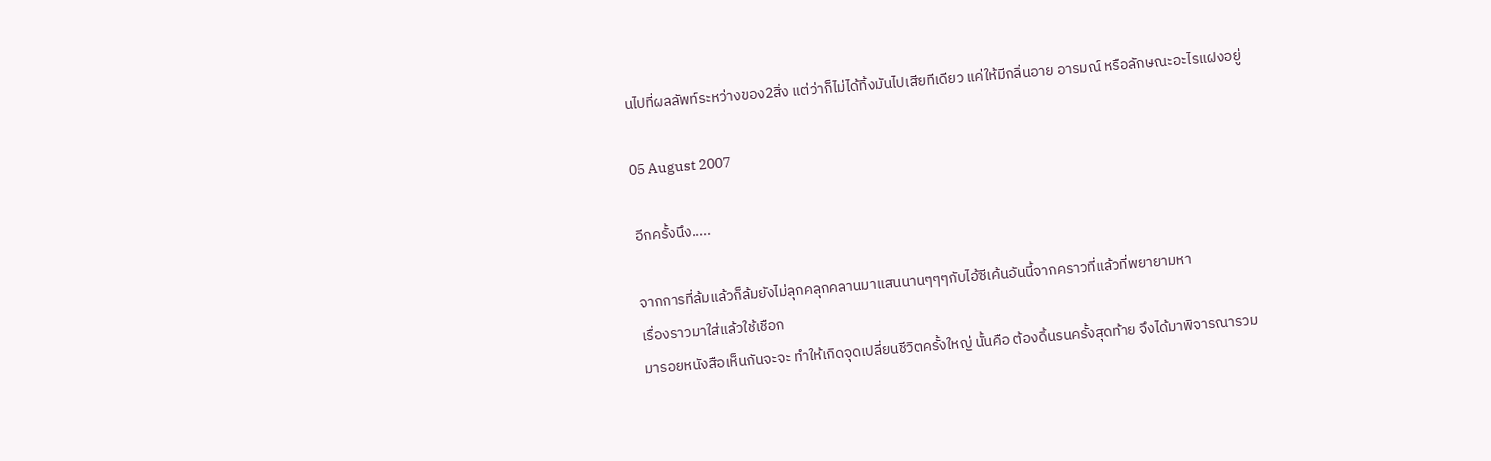นไปที่ผลลัพท์ระหว่างของ2สิ่ง แต่ว่าก็ไม่ได้ทิ้งมันไปเสียทีเดียว แค่ให้มีกลิ่นอาย อารมณ์ หรือลักษณะอะไรแฝงอยู่

05 August 2007

อีกครั้งนึง.....

จากการที่ล้มแล้วก็ล้มยังไม่ลุกคลุกคลานมาแสนนานๆๆๆกับไอ้ซีเค้นอันนี้จากคราวที่แล้วที่พยายามหา
เรื่องราวมาใส่แล้วใช้เชือก
มารอยหนังสือเห็นกันจะจะ ทำให้เกิดจุดเปลี่ยนชีวิตครั้งใหญ่ นั้นคือ ต้องดิ้นรนครั้งสุดท้าย จึงได้มาพิจารณารวม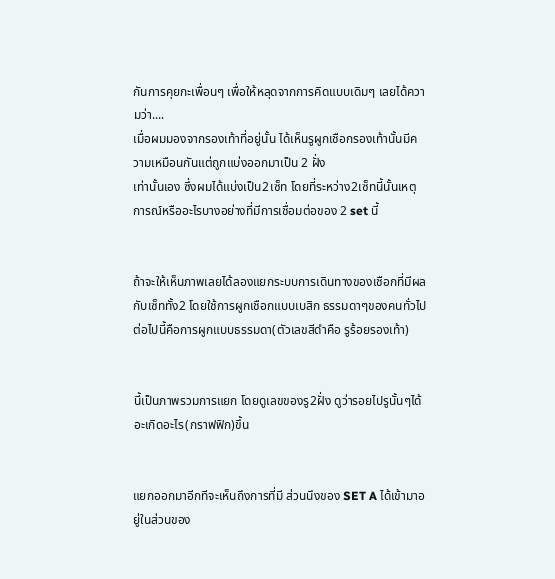กันการคุยกะเพื่อนๆ เพื่อให้หลุดจากการคิดแบบเดิมๆ เลยได้ความว่า....
เมื่อผมมองจากรองเท้าที่อยู่นั้น ได้เห็นรูผูกเชือกรองเท้านั้นมีความเหมือนกันแต่ถูกแบ่งออกมาเป็น 2 ฝั่ง
เท่านั้นเอง ซึ่งผมได้แบ่งเป็น2เซ็ท โดยที่ระหว่าง2เซ็ทนี้นั้นเหตุการณ์หรืออะไรบางอย่างที่มีการเชื่อมต่อของ 2 set นี้


ถ้าจะให้เห็นภาพเลยได้ลองแยกระบบการเดินทางของเชือกที่มีผลกับเซ็ททั้ง2 โดยใช้การผูกเชือกแบบเบสิก ธรรมดาๆของคนทั่วไป
ต่อไปนี้คือการผูกแบบธรรมดา(ตัวเลขสีดำคือ รูร้อยรองเท้า)


นี้เป็นภาพรวมการแยก โดยดูเลขของรู2ฝั่ง ดูว่ารอยไปรูนั้นๆได้อะเกิดอะไร(กราฟฟิก)ขึ้น


แยกออกมาอีกทีจะเห็นถึงการที่มี ส่วนนึงของ SET A ได้เข้ามาอยู่ในส่วนของ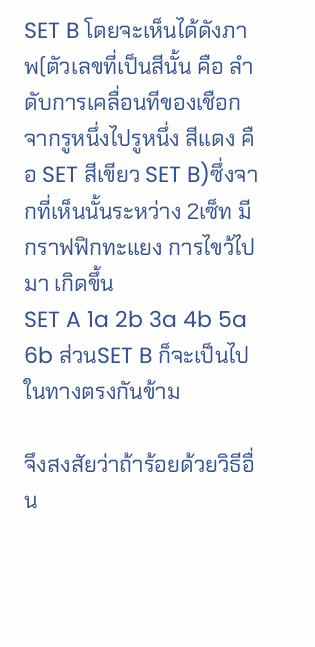SET B โดยจะเห็นได้ดังภาพ(ตัวเลขที่เป็นสีนั้น คือ ลำดับการเคลื่อนทีของเชือก จากรูหนึ่งไปรูหนึ่ง สีแดง คือ SET สีเขียว SET B)ซึ่งจากที่เห็นนั้นระหว่าง 2เซ็ท มีกราฟฟิกทะแยง การไขว้ไปมา เกิดขึ้น
SET A 1a 2b 3a 4b 5a 6b ส่วนSET B ก็จะเป็นไปในทางตรงกันข้าม

จึงสงสัยว่าถ้าร้อยด้วยวิธีอื่น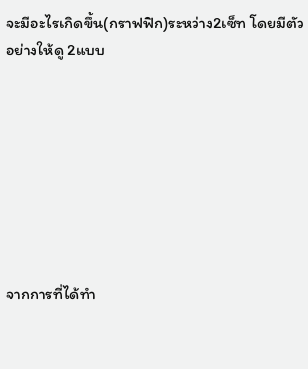จะมีอะไรเกิดขึ้น(กราฟฟิก)ระหว่าง2เซ็ท โดยมีตัวอย่างให้ดู 2แบบ








จากการที่ได้ทำ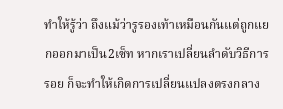ทำให้รู้ว่า ถึงแม้ว่ารูรองเท้าเหมือนกันแต่ถูกแยกออกมาเป็น2เซ็ท หากเราเปลี่ยนลำดับวิธีการรอย ก็จะทำให้เกิดการเปลี่ยนแปลงตรงกลาง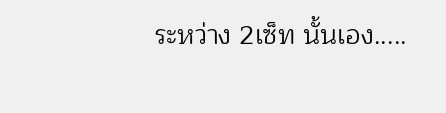ระหว่าง 2เซ็ท นั้นเอง.....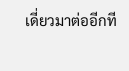เดี่ยวมาต่ออีกที